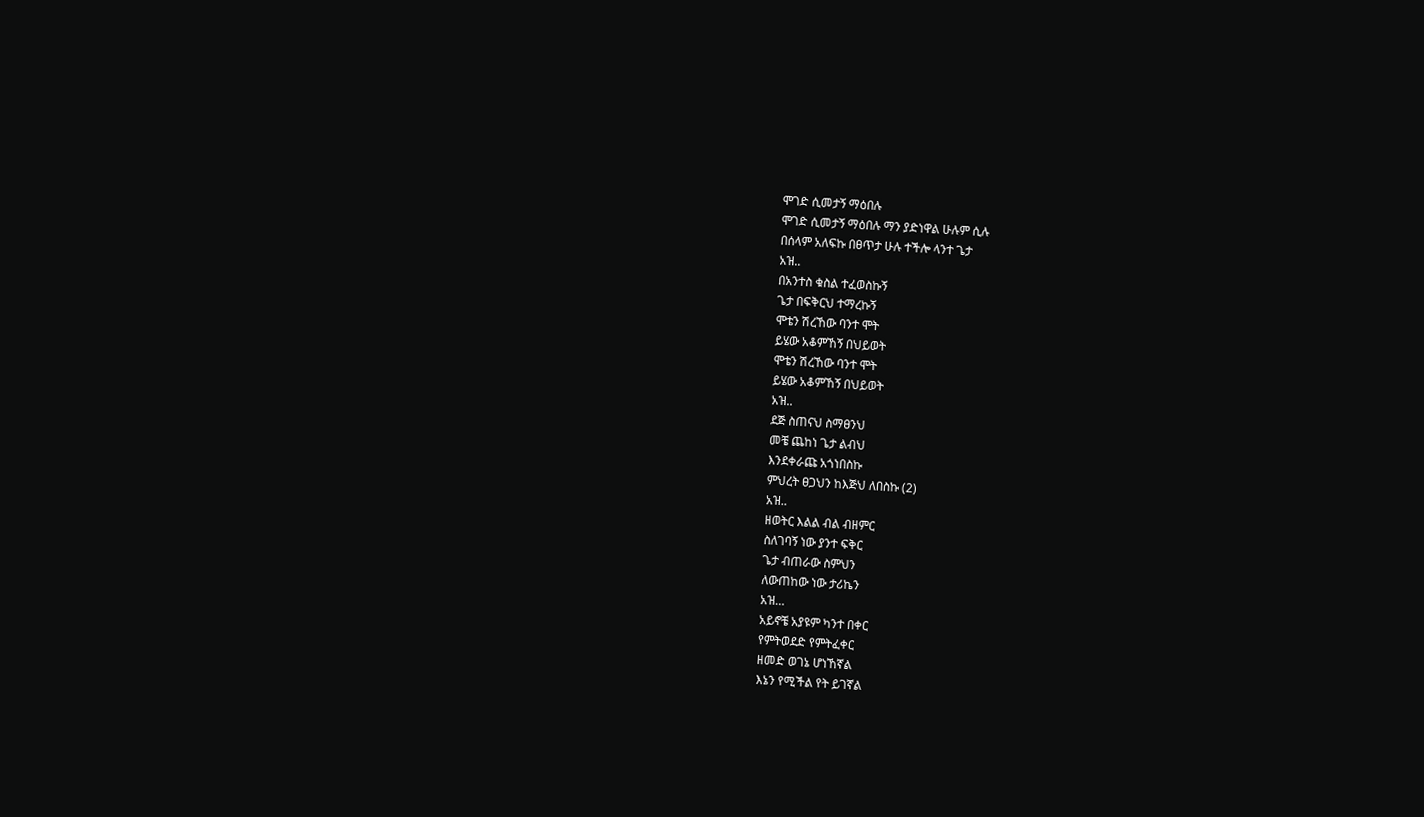ሞገድ ሲመታኝ ማዕበሉ
ሞገድ ሲመታኝ ማዕበሉ ማን ያድነዋል ሁሉም ሲሉ
በሰላም አለፍኩ በፀጥታ ሁሉ ተችሎ ላንተ ጌታ
አዝ..
በአንተስ ቁስል ተፈወስኩኝ
ጌታ በፍቅርህ ተማረኩኝ
ሞቴን ሽረኸው ባንተ ሞት
ይሄው አቆምኸኝ በህይወት
ሞቴን ሽረኸው ባንተ ሞት
ይሄው አቆምኸኝ በህይወት
አዝ..
ደጅ ስጠናህ ስማፀንህ
መቼ ጨከነ ጌታ ልብህ
እንደቀራጩ አጎነበስኩ
ምህረት ፀጋህን ከእጅህ ለበስኩ (2)
አዝ..
ዘወትር እልል ብል ብዘምር
ስለገባኝ ነው ያንተ ፍቅር
ጌታ ብጠራው ስምህን
ለውጠከው ነው ታሪኬን
አዝ…
አይኖቼ አያዩም ካንተ በቀር
የምትወደድ የምትፈቀር
ዘመድ ወገኔ ሆነኸኛል
እኔን የሚችል የት ይገኛል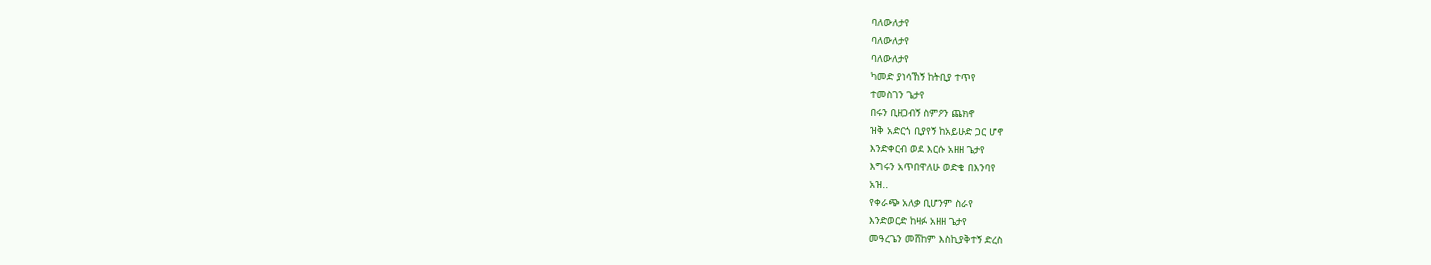ባለውለታየ
ባለውለታየ
ባለውለታየ
ካመድ ያነሳኸኝ ከትቢያ ተጥየ
ተመስገን ጌታየ
በሩን ቢዘጋብኝ ስምዖን ጨክኖ
ዝቅ አድርጎ ቢያየኝ ከአይሁድ ጋር ሆኖ
እንድቀርብ ወደ እርሱ አዘዘ ጌታየ
እግሩን አጥበዋለሁ ወድቄ በእንባየ
አዝ..
የቀራጭ አለቃ ቢሆንም ስራየ
እንድወርድ ከዛፉ አዘዘ ጌታየ
መዓረጌን መሸከም እስኪያቅተኝ ድረስ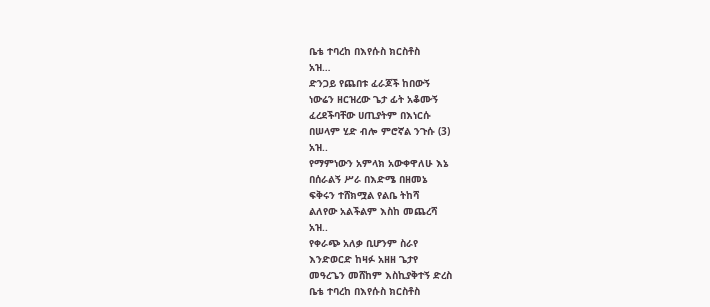ቤቴ ተባረከ በእየሱስ ክርስቶስ
አዝ…
ድንጋይ የጨበቱ ፈራጆች ከበውኝ
ነውሬን ዘርዝረው ጌታ ፊት አቆሙኝ
ፈረደችባቸው ሀጢያትም በእነርሱ
በሠላም ሂድ ብሎ ምሮኛል ንጉሱ (3)
አዝ..
የማምነውን አምላክ አውቀዋለሁ እኔ
በሰራልኝ ሥራ በእድሜ በዘመኔ
ፍቅሩን ተሸክሟል የልቤ ትከሻ
ልለየው አልችልም እስከ መጨረሻ
አዝ..
የቀራጭ አለቃ ቢሆንም ስራየ
እንድወርድ ከዛፉ አዘዘ ጌታየ
መዓረጌን መሸከም እስኪያቅተኝ ድረስ
ቤቴ ተባረከ በእየሱስ ክርስቶስ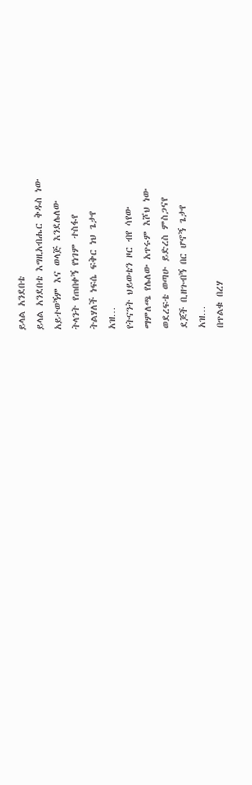ይላል አንደበቴ
ይላል አንደበቴ እግዚአብሔር ቅዱስ ነው
አይተወኝም እና ወላጅ እንደሌለው
ትላንት የጠበቀኝ የነገም ተስፋየ
ትልሃለች ነፍሴ ፍቅር ነህ ጌታየ
አዝ…
የትናንት ህይወቴን ዞር ብየ ሳየው
ማምለጫ የሌለው አጥሩም እሾህ ነው
ወደረፍቴ ወጣሁ ይድረስ ምስጋናየ
ደጆች ቢዘጉብኝ በር ሆኖኝ ጌታየ
አዝ…
በጥልቁ በረሃ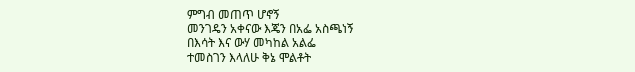ምግብ መጠጥ ሆኖኝ
መንገዴን አቀናው እጄን በአፌ አስጫነኝ
በእሳት እና ውሃ መካከል አልፌ
ተመስገን እላለሁ ቅኔ ሞልቶት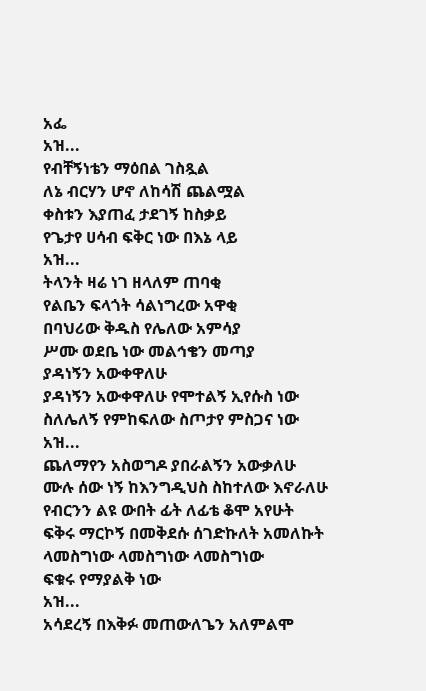አፌ
አዝ...
የብቸኝነቴን ማዕበል ገስጿል
ለኔ ብርሃን ሆኖ ለከሳሽ ጨልሟል
ቀስቱን እያጠፈ ታደገኝ ከስቃይ
የጌታየ ሀሳብ ፍቅር ነው በእኔ ላይ
አዝ...
ትላንት ዛሬ ነገ ዘላለም ጠባቂ
የልቤን ፍላጎት ሳልነግረው አዋቂ
በባህሪው ቅዱስ የሌለው አምሳያ
ሥሙ ወደቤ ነው መልኅቄን መጣያ
ያዳነኝን አውቀዋለሁ
ያዳነኝን አውቀዋለሁ የሞተልኝ ኢየሱስ ነው
ስለሌለኝ የምከፍለው ስጦታየ ምስጋና ነው
አዝ...
ጨለማየን አስወግዶ ያበራልኝን አውቃለሁ
ሙሉ ሰው ነኝ ከእንግዲህስ ስከተለው እኖራለሁ
የብርንን ልዩ ውበት ፊት ለፊቴ ቆሞ አየሁት
ፍቅሩ ማርኮኝ በመቅደሱ ሰገድኩለት አመለኩት
ላመስግነው ላመስግነው ላመስግነው
ፍቁሩ የማያልቅ ነው
አዝ...
አሳደረኝ በእቅፉ መጠውለጌን አለምልሞ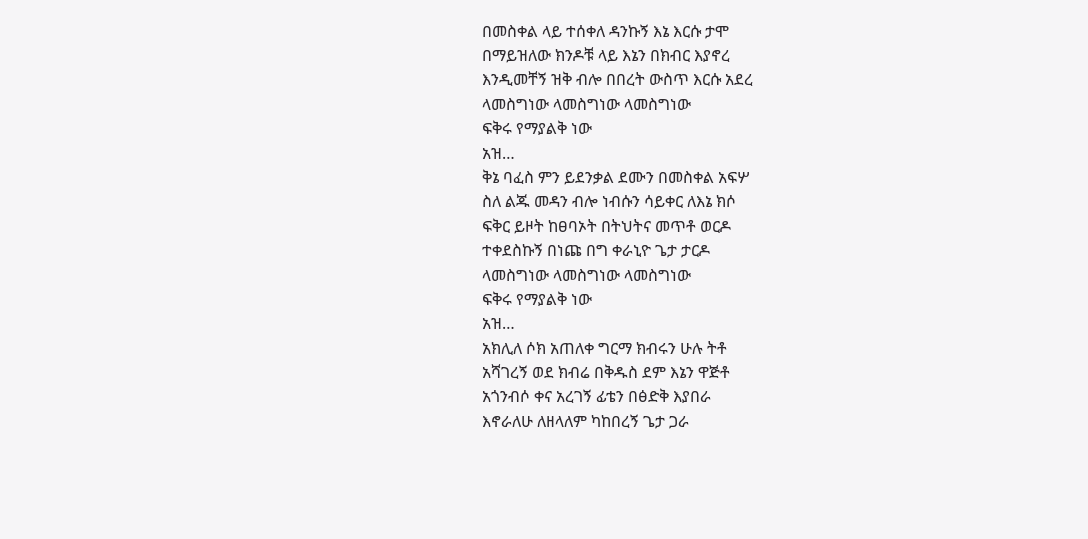በመስቀል ላይ ተሰቀለ ዳንኩኝ እኔ እርሱ ታሞ
በማይዝለው ክንዶቹ ላይ እኔን በክብር እያኖረ
እንዲመቸኝ ዝቅ ብሎ በበረት ውስጥ እርሱ አደረ
ላመስግነው ላመስግነው ላመስግነው
ፍቅሩ የማያልቅ ነው
አዝ…
ቅኔ ባፈስ ምን ይደንቃል ደሙን በመስቀል አፍሦ
ስለ ልጁ መዳን ብሎ ነብሱን ሳይቀር ለእኔ ክሶ
ፍቅር ይዞት ከፀባኦት በትህትና መጥቶ ወርዶ
ተቀደስኩኝ በነጩ በግ ቀራኒዮ ጌታ ታርዶ
ላመስግነው ላመስግነው ላመስግነው
ፍቅሩ የማያልቅ ነው
አዝ…
አክሊለ ሶክ አጠለቀ ግርማ ክብሩን ሁሉ ትቶ
አሻገረኝ ወደ ክብሬ በቅዱስ ደም እኔን ዋጅቶ
አጎንብሶ ቀና አረገኝ ፊቴን በፅድቅ እያበራ
እኖራለሁ ለዘላለም ካከበረኝ ጌታ ጋራ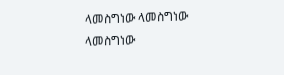ላመስግነው ላመስግነው ላመስግነው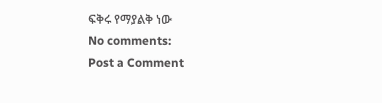ፍቅሩ የማያልቅ ነው
No comments:
Post a Comment